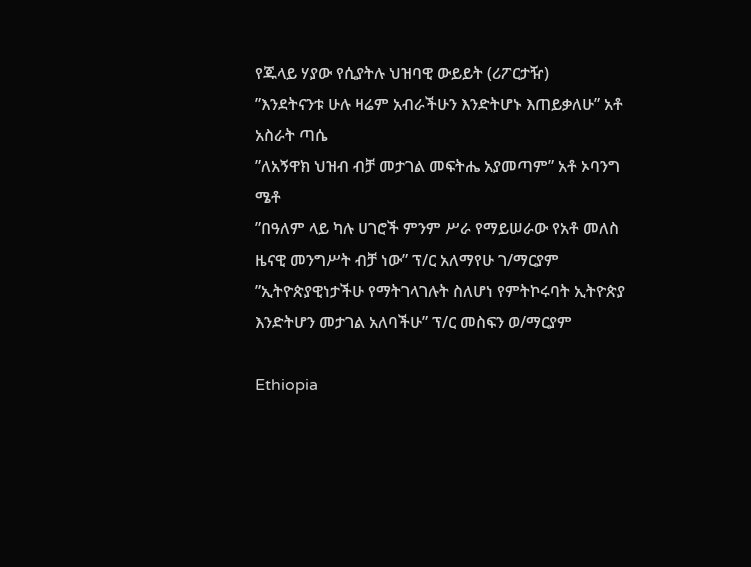የጁላይ ሃያው የሲያትሉ ህዝባዊ ውይይት (ሪፖርታዥ)
”እንደትናንቱ ሁሉ ዛሬም አብራችሁን እንድትሆኑ እጠይቃለሁ” አቶ አስራት ጣሴ
”ለአኝዋክ ህዝብ ብቻ መታገል መፍትሔ አያመጣም” አቶ ኦባንግ ሜቶ
”በዓለም ላይ ካሉ ሀገሮች ምንም ሥራ የማይሠራው የአቶ መለስ ዜናዊ መንግሥት ብቻ ነው” ፕ/ር አለማየሁ ገ/ማርያም
”ኢትዮጵያዊነታችሁ የማትገላገሉት ስለሆነ የምትኮሩባት ኢትዮጵያ እንድትሆን መታገል አለባችሁ” ፕ/ር መስፍን ወ/ማርያም

Ethiopia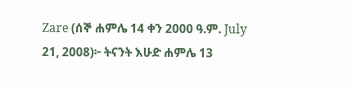Zare (ሰኞ ሐምሌ 14 ቀን 2000 ዓ.ም. July 21, 2008)፦ ትናንት እሁድ ሐምሌ 13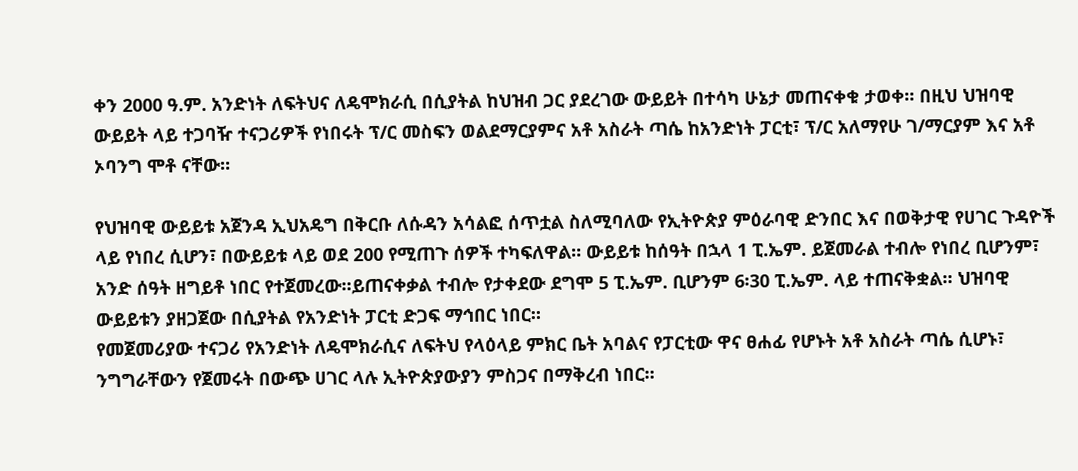ቀን 2000 ዓ.ም. አንድነት ለፍትህና ለዴሞክራሲ በሲያትል ከህዝብ ጋር ያደረገው ውይይት በተሳካ ሁኔታ መጠናቀቁ ታወቀ። በዚህ ህዝባዊ ውይይት ላይ ተጋባዥ ተናጋሪዎች የነበሩት ፕ/ር መስፍን ወልደማርያምና አቶ አስራት ጣሴ ከአንድነት ፓርቲ፣ ፕ/ር አለማየሁ ገ/ማርያም እና አቶ ኦባንግ ሞቶ ናቸው።

የህዝባዊ ውይይቱ አጀንዳ ኢህአዴግ በቅርቡ ለሱዳን አሳልፎ ሰጥቷል ስለሚባለው የኢትዮጵያ ምዕራባዊ ድንበር እና በወቅታዊ የሀገር ጉዳዮች ላይ የነበረ ሲሆን፣ በውይይቱ ላይ ወደ 200 የሚጠጉ ሰዎች ተካፍለዋል። ውይይቱ ከሰዓት በኋላ 1 ፒ.ኤም. ይጀመራል ተብሎ የነበረ ቢሆንም፣ አንድ ሰዓት ዘግይቶ ነበር የተጀመረው።ይጠናቀቃል ተብሎ የታቀደው ደግሞ 5 ፒ.ኤም. ቢሆንም 6፡30 ፒ.ኤም. ላይ ተጠናቅቋል። ህዝባዊ ውይይቱን ያዘጋጀው በሲያትል የአንድነት ፓርቲ ድጋፍ ማኅበር ነበር።
የመጀመሪያው ተናጋሪ የአንድነት ለዴሞክራሲና ለፍትህ የላዕላይ ምክር ቤት አባልና የፓርቲው ዋና ፀሐፊ የሆኑት አቶ አስራት ጣሴ ሲሆኑ፣ ንግግራቸውን የጀመሩት በውጭ ሀገር ላሉ ኢትዮጵያውያን ምስጋና በማቅረብ ነበር።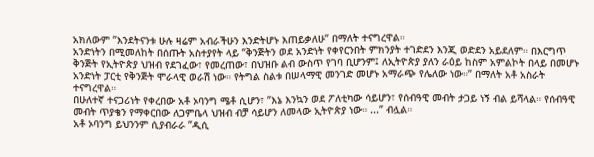አክለውም ”እንደትናንቱ ሁሉ ዛሬም አብራችሁን እንድትሆኑ እጠይቃለሁ” በማለት ተናግረዋል።
አንድነትን በሚመለከት በሰጡት አስተያየት ላይ ”ቅንጅትን ወደ አንድነት የቀየርንበት ምክንያት ተገድደን እንጂ ወድደን አይደለም። በእርግጥ ቅንጅት የኢትዮጵያ ህዝብ የደገፈው፣ የመረጠው፣ በህዝቡ ልብ ውስጥ የገባ ቢሆንም፤ ለኢትዮጵያ ያለን ራዕይ ከስም አምልኮት በላይ በመሆኑ አንድነት ፓርቲ የቅንጅት ሞራላዊ ወራሽ ነው። የትግል ስልቱ በሠላማዊ መንገድ መሆኑ አማራጭ የሌለው ነው።” በማለት አቶ አስራት ተናግረዋል።
በሁለተኛ ተናጋሪነት የቀረበው አቶ ኦባንግ ሜቶ ሲሆን፣ ”እኔ እንኳን ወደ ፖለቲካው ሳይሆን፣ የሰብዓዊ መብት ታጋይ ነኝ ብል ይሻላል። የሰብዓዊ መብት ጥያቄን የማቀርበው ለጋምቤላ ህዝብ ብቻ ሳይሆን ለመላው ኢትዮጵያ ነው። ...” ብሏል።
አቶ ኦባንግ ይህንንም ሲያብራራ ”ዲሲ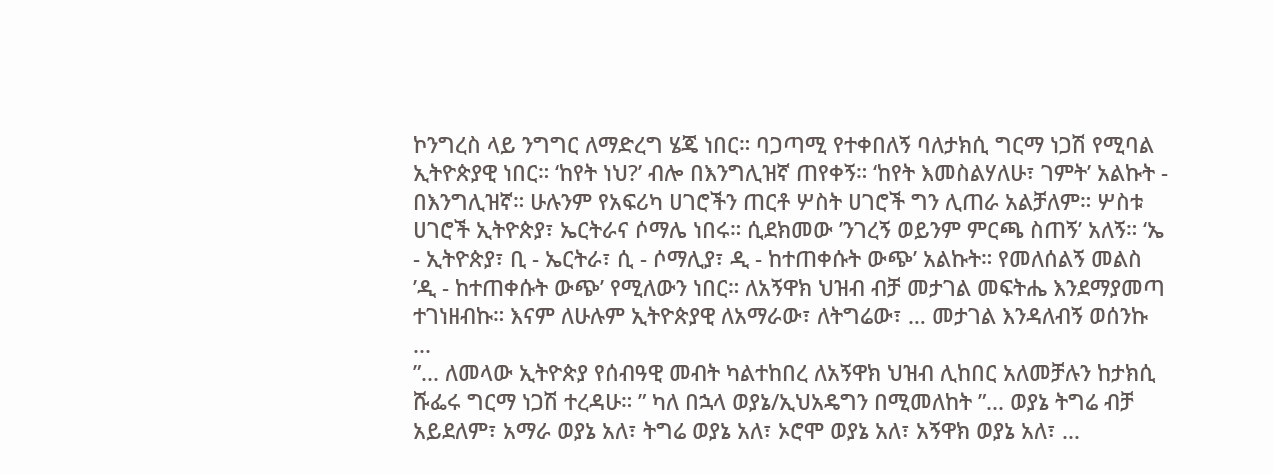ኮንግረስ ላይ ንግግር ለማድረግ ሄጄ ነበር። ባጋጣሚ የተቀበለኝ ባለታክሲ ግርማ ነጋሽ የሚባል ኢትዮጵያዊ ነበር። ‘ከየት ነህ?’ ብሎ በእንግሊዝኛ ጠየቀኝ። ‘ከየት እመስልሃለሁ፣ ገምት’ አልኩት - በእንግሊዝኛ። ሁሉንም የአፍሪካ ሀገሮችን ጠርቶ ሦስት ሀገሮች ግን ሊጠራ አልቻለም። ሦስቱ ሀገሮች ኢትዮጵያ፣ ኤርትራና ሶማሌ ነበሩ። ሲደክመው ’ንገረኝ ወይንም ምርጫ ስጠኝ’ አለኝ። ‘ኤ - ኢትዮጵያ፣ ቢ - ኤርትራ፣ ሲ - ሶማሊያ፣ ዲ - ከተጠቀሱት ውጭ’ አልኩት። የመለሰልኝ መልስ ’ዲ - ከተጠቀሱት ውጭ’ የሚለውን ነበር። ለአኝዋክ ህዝብ ብቻ መታገል መፍትሔ እንደማያመጣ ተገነዘብኩ። እናም ለሁሉም ኢትዮጵያዊ ለአማራው፣ ለትግሬው፣ … መታገል እንዳለብኝ ወሰንኩ ...
”... ለመላው ኢትዮጵያ የሰብዓዊ መብት ካልተከበረ ለአኝዋክ ህዝብ ሊከበር አለመቻሉን ከታክሲ ሹፌሩ ግርማ ነጋሽ ተረዳሁ። ” ካለ በኋላ ወያኔ/ኢህአዴግን በሚመለከት ”... ወያኔ ትግሬ ብቻ አይደለም፣ አማራ ወያኔ አለ፣ ትግሬ ወያኔ አለ፣ ኦሮሞ ወያኔ አለ፣ አኝዋክ ወያኔ አለ፣ ...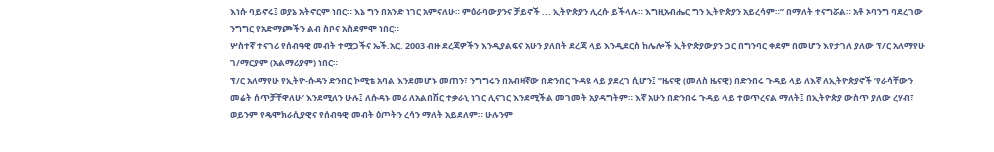እነሱ ባይኖሩ፤ ወያኔ አትኖርም ነበር። እኔ ግን በአንድ ነገር አምናለሁ። ምዕራባውያንና ቻይኖች ... ኢትዮጵያን ሊረሱ ይችላሉ። እግዚአብሔር ግን ኢትዮጵያን አይረሳም።” በማለት ተናግሯል። አቶ ኦባንግ ባደረገው ንግግር የአድማጮችን ልብ ስቦና አስደምሞ ነበር።
ሦስተኛ ተናገሪ የሰብዓዊ መብት ተሟጋችና ኤች.አር. 2003 ብዙ ደረጃዎችን እንዲያልፍና አሁን ያለበት ደረጃ ላይ እንዲደርስ ከሌሎች ኢትዮጵያውያን ጋር በግንባር ቀደም በመሆን እየታገለ ያለው ፕ/ር አለማየሁ ገ/ማርያም (አልማሪያም) ነበር።
ፕ/ር አለማየሁ የኢትዮ-ሱዳን ድንበር ኮሚቴ አባል እንደመሆኑ መጠን፣ ንግግሩን በአብዛኛው በድንበር ጉዳዩ ላይ ያደረገ ሲሆን፤ ”ዜናዊ (መለስ ዜናዊ) በድንበሩ ጉዳይ ላይ ለእኛ ለኢትዮጵያኖች ’የራሳቸውን መሬት ሰጥቻቸዋለሁ’ እንደሚለን ሁሉ፤ ለሱዳኑ መሪ ለአልበሽር ተቃራኒ ነገር ሊናገር እንደሚችል መገመት አያዳግትም። እኛ አሁን በድንበሩ ጉዳይ ላይ ተወጥረናል ማለት፤ በኢትዮጵያ ውስጥ ያለው ረሃብ፣ ወይንም የዴሞክራሲያዊና የሰብዓዊ መብት ዕጦትን ረሳን ማለት አይደለም። ሁሉንም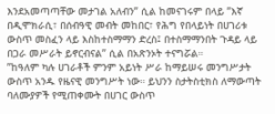እንደአመጣጣቸው መታገል አለብን” ሲል ከመናገሩም በላይ ”እኛ በዲሞክራሲ፣ በሰብዓዊ መብት መከበር፣ የሕግ የበላይነት በሀገሪቱ ውስጥ መስፈን ላይ እስከተስማማን ድረስ፤ በተስማማንበት ጉዳይ ላይ በጋራ መሥራት ይኖርብናል” ሲል በአጽንኦት ተናግሯል።
”ከዓለም ካሉ ሀገራቶች ምንም አይነት ሥራ ከማይሠሩ መንግሥታት ውስጥ አንዱ የዜናዊ መንግሥት ነው። ይህንን ስታትስቲክስ ለማውጣት ባለሙያዎች የሚጠቀሙት በሀገር ውስጥ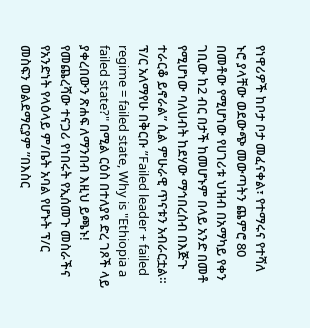የነዋሪዎች ከቦታ ቦታ መፈናቀል፣ የተማሩና የተሻለ ኑሮ ያላቸው ወደውጭ መውጣትን ጨምሮ 80 በመቶው የሚሆነው የሀገሪቱ ህዝብ በአማካይ የቀን ገቢው ከ2 ብር በታች ከመሆኑም በላይ አንድ በመቶ የሚሆነው ባለሀብት ከደሃው ማኅበረሰብ በእጅጉ ተራርቆ ይኖራል” ሲል ምሁራዊ ጥናቱን አብራርቷል።
ፕ/ር አለማየሁ በቅርቡ ”Failed leader + failed regime = failed state, Why is "Ethiopia a failed state?" በሚል ርዕስ በተለያዩ ድረ ገጾች ላይ ያቀረበውን ጽሐፍ ለማንበብ እዚህ ይጫኑ!
የመጨረሻው ተናጋሪ የነበሩት የኢሰመጉ መስራችና የአንድነት የላዕላይ ም/ቤት አባል የሆኑት ፕ/ር መስፍን ወልደማርያም ”በእስር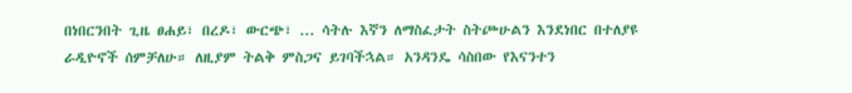በነበርንበት ጊዜ ፀሐይ፣ በረዶ፣ ውርጭ፣ ... ሳትሉ እኛን ለማስፈታት ስትጮሁልን እንደነበር በተለያዩ ራዲዮኖች ሰምቻለሁ። ለዚያም ትልቅ ምስጋና ይገባችኋል። አንዳንዴ ሳስበው የእናንተን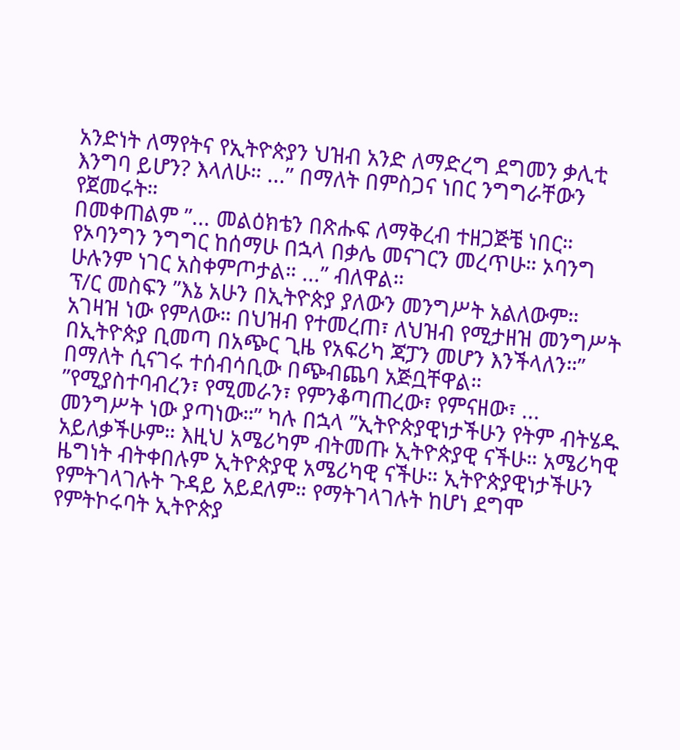አንድነት ለማየትና የኢትዮጵያን ህዝብ አንድ ለማድረግ ደግመን ቃሊቲ እንግባ ይሆን? እላለሁ። ...” በማለት በምስጋና ነበር ንግግራቸውን የጀመሩት።
በመቀጠልም ”... መልዕክቴን በጽሑፍ ለማቅረብ ተዘጋጅቼ ነበር። የኦባንግን ንግግር ከሰማሁ በኋላ በቃሌ መናገርን መረጥሁ። ኦባንግ ሁሉንም ነገር አስቀምጦታል። ...” ብለዋል።
ፕ/ር መስፍን ”እኔ አሁን በኢትዮጵያ ያለውን መንግሥት አልለውም። አገዛዝ ነው የምለው። በህዝብ የተመረጠ፣ ለህዝብ የሚታዘዝ መንግሥት በኢትዮጵያ ቢመጣ በአጭር ጊዜ የአፍሪካ ጃፓን መሆን እንችላለን።” በማለት ሲናገሩ ተሰብሳቢው በጭብጨባ አጅቧቸዋል።
”የሚያስተባብረን፣ የሚመራን፣ የምንቆጣጠረው፣ የምናዘው፣ ... መንግሥት ነው ያጣነው።” ካሉ በኋላ ”ኢትዮጵያዊነታችሁን የትም ብትሄዱ አይለቃችሁም። እዚህ አሜሪካም ብትመጡ ኢትዮጵያዊ ናችሁ። አሜሪካዊ ዜግነት ብትቀበሉም ኢትዮጵያዊ አሜሪካዊ ናችሁ። ኢትዮጵያዊነታችሁን የምትገላገሉት ጉዳይ አይደለም። የማትገላገሉት ከሆነ ደግሞ የምትኮሩባት ኢትዮጵያ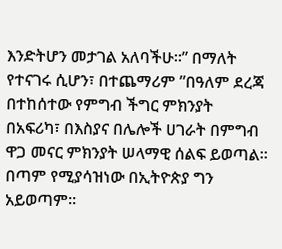እንድትሆን መታገል አለባችሁ።” በማለት የተናገሩ ሲሆን፣ በተጨማሪም ”በዓለም ደረጃ በተከሰተው የምግብ ችግር ምክንያት በአፍሪካ፣ በእስያና በሌሎች ሀገራት በምግብ ዋጋ መናር ምክንያት ሠላማዊ ሰልፍ ይወጣል። በጣም የሚያሳዝነው በኢትዮጵያ ግን አይወጣም።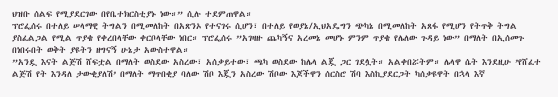ህዝቡ ሰልፍ የሚያደርገው በየቤተክርስቲያኑ ነው።” ሲሉ ተደምጠዋል።
ፕሮፌሰሩ በተለይ ሠላማዊ ትግልን በሚመለከት በአጽንኦ የተናገሩ ሲሆን፣ በተለይ የወያኔ/ኢህአዴግን ጭካኔ በሚመለከት አጸፋ የሚሆን የትጥቅ ትግል ያስፈልጋል የሚል ጥያቄ የቀረበላቸው ቀርቦላቸው ነበር። ፕሮፌሰሩ ”አገዛዙ ጨካኝና አረመኔ መሆኑ ምንም ጥያቄ የሌለው ጉዳይ ነው” በማለት በኢሰመጉ በነበሩበት ወቅት ያዩትን ዘግናኝ ሁኔታ አውስተዋል።
”አንዷ እናት ልጅሽ ሸፍቷል በማለት ወስደው አስረው፣ አሰቃይተው፣ ጫካ ወስደው ከሌላ ልጇ ጋር ገደሏት። አልቀበሯትም። ሌላዋ ሴት እንደዚሁ ’የሸፈተ ልጅሽ የት እንዳለ ታውቂያለሽ’ በማለት ማጥበቂያ ባለው ሽቦ እጇን አስረው ሽቦው እጆችዋን ሰርስሮ ሽባ እስኪያደርጋት ካሰቃዩዋት በኋላ እኛ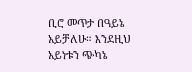ቢሮ መጥታ በዓይኔ አይቻለሁ። እንደዚህ አይነቱን ጭካኔ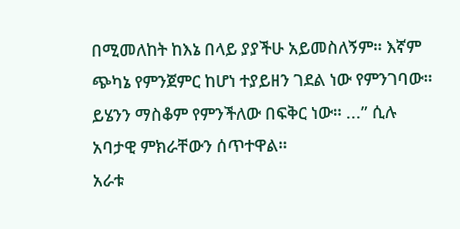በሚመለከት ከእኔ በላይ ያያችሁ አይመስለኝም። እኛም ጭካኔ የምንጀምር ከሆነ ተያይዘን ገደል ነው የምንገባው። ይሄንን ማስቆም የምንችለው በፍቅር ነው። ...” ሲሉ አባታዊ ምክራቸውን ሰጥተዋል።
አራቱ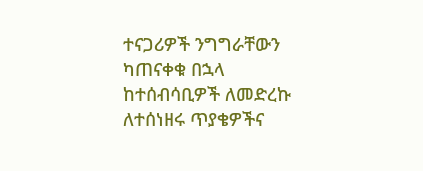ተናጋሪዎች ንግግራቸውን ካጠናቀቁ በኋላ ከተሰብሳቢዎች ለመድረኩ ለተሰነዘሩ ጥያቄዎችና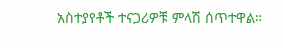አስተያየቶች ተናጋሪዎቹ ምላሽ ሰጥተዋል።